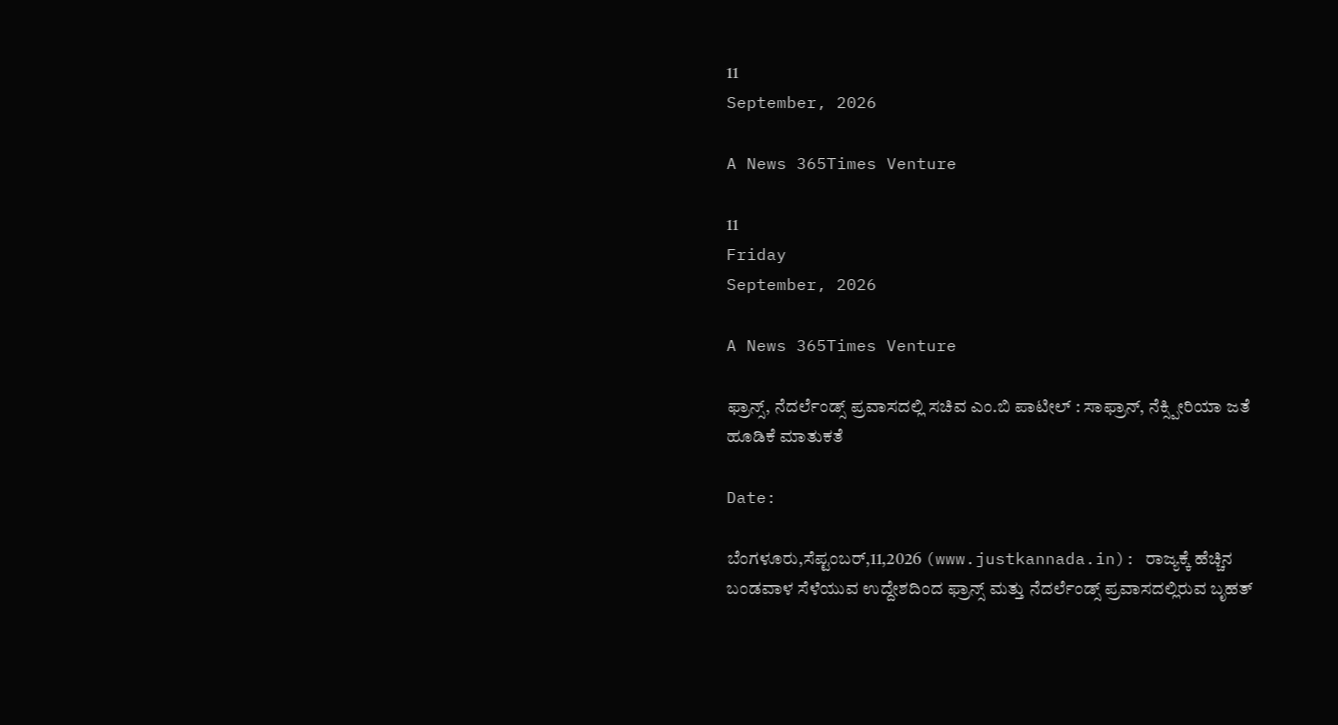11
September, 2026

A News 365Times Venture

11
Friday
September, 2026

A News 365Times Venture

ಫ್ರಾನ್ಸ್, ನೆದರ್ಲೆಂಡ್ಸ್‌ ಪ್ರವಾಸದಲ್ಲಿ ಸಚಿವ ಎಂ.ಬಿ ಪಾಟೀಲ್ : ಸಾಫ್ರಾನ್, ನೆಕ್ಸ್ಪೀರಿಯಾ ಜತೆ ಹೂಡಿಕೆ ಮಾತುಕತೆ

Date:

ಬೆಂಗಳೂರು,ಸೆಪ್ಟಂಬರ್,11,2026 (www.justkannada.in): ರಾಜ್ಯಕ್ಕೆ ಹೆಚ್ಚಿನ ಬಂಡವಾಳ ಸೆಳೆಯುವ ಉದ್ದೇಶದಿಂದ ಫ್ರಾನ್ಸ್ ಮತ್ತು ನೆದರ್ಲೆಂಡ್ಸ್‌ ಪ್ರವಾಸದಲ್ಲಿರುವ ಬೃಹತ್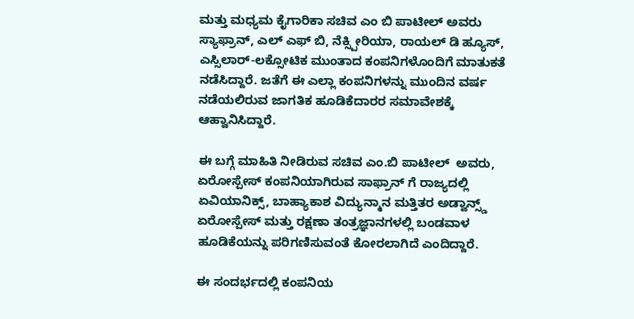ಮತ್ತು ಮಧ್ಯಮ ಕೈಗಾರಿಕಾ ಸಚಿವ ಎಂ ಬಿ ಪಾಟೀಲ್ ಅವರು ಸ್ಯಾಫ್ರಾನ್, ಎಲ್ ಎಫ್ ಬಿ, ನೆಕ್ಸ್ಪೀರಿಯಾ, ರಾಯಲ್ ಡಿ ಹ್ಯೂಸ್, ಎಸ್ಸಿಲಾರ್-ಲಕ್ಸೋಟಿಕ ಮುಂತಾದ‌ ಕಂಪನಿಗಳೊಂದಿಗೆ ಮಾತುಕತೆ ನಡೆಸಿದ್ದಾರೆ. ಜತೆಗೆ ಈ ಎಲ್ಲಾ ಕಂಪನಿಗಳನ್ನು ಮುಂದಿನ ವರ್ಷ ನಡೆಯಲಿರುವ ಜಾಗತಿಕ ಹೂಡಿಕೆದಾರರ ಸಮಾವೇಶಕ್ಕೆ ಆಹ್ವಾನಿಸಿದ್ದಾರೆ.

ಈ ಬಗ್ಗೆ ಮಾಹಿತಿ ನೀಡಿರುವ ಸಚಿವ ಎಂ.ಬಿ ಪಾಟೀಲ್  ಅವರು, ಏರೋಸ್ಪೇಸ್ ಕಂಪನಿಯಾಗಿರುವ ಸಾಫ್ರಾನ್ ಗೆ ರಾಜ್ಯದಲ್ಲಿ ಏವಿಯಾನಿಕ್ಸ್, ಬಾಹ್ಯಾಕಾಶ ವಿದ್ಯುನ್ಮಾನ ಮತ್ತಿತರ ಅಡ್ವಾನ್ಸ್ಡ್ ಏರೋಸ್ಪೇಸ್ ಮತ್ತು ರಕ್ಷಣಾ ತಂತ್ರಜ್ಞಾನಗಳಲ್ಲಿ ಬಂಡವಾಳ ಹೂಡಿಕೆಯನ್ನು ಪರಿಗಣಿಸುವಂತೆ ಕೋರಲಾಗಿದೆ ಎಂದಿದ್ದಾರೆ.

ಈ ಸಂದರ್ಭದಲ್ಲಿ ಕಂಪನಿಯ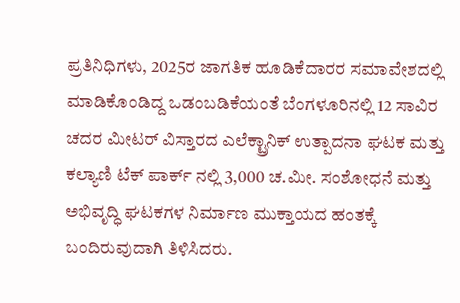ಪ್ರತಿನಿಧಿಗಳು, 2025ರ ಜಾಗತಿಕ ಹೂಡಿಕೆದಾರರ ಸಮಾವೇಶದಲ್ಲಿ ಮಾಡಿಕೊಂಡಿದ್ದ ಒಡಂಬಡಿಕೆಯಂತೆ ಬೆಂಗಳೂರಿನಲ್ಲಿ 12 ಸಾವಿರ ಚದರ ಮೀಟರ್ ವಿಸ್ತಾರದ ಎಲೆಕ್ಟ್ರಾನಿಕ್ ಉತ್ಪಾದನಾ ಘಟಕ ಮತ್ತು ಕಲ್ಯಾಣಿ ಟೆಕ್ ಪಾರ್ಕ್ ನಲ್ಲಿ 3,000 ಚ.ಮೀ. ಸಂಶೋಧನೆ ಮತ್ತು ಅಭಿವೃದ್ಧಿ ಘಟಕಗಳ ನಿರ್ಮಾಣ ಮುಕ್ತಾಯದ ಹಂತಕ್ಕೆ ಬಂದಿರುವುದಾಗಿ ತಿಳಿಸಿದರು.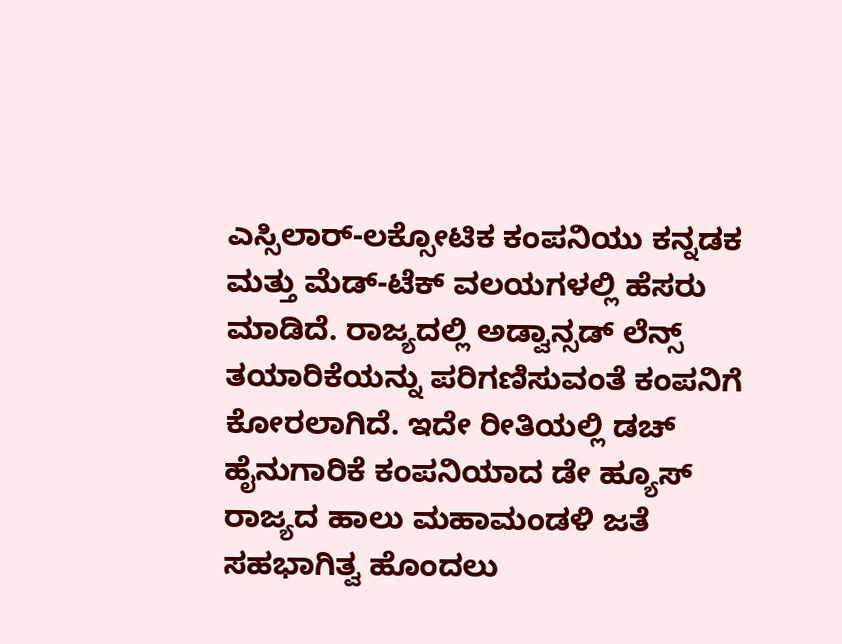ಎಸ್ಸಿಲಾರ್-ಲಕ್ಸೋಟಿಕ ಕಂಪನಿಯು ಕನ್ನಡಕ ಮತ್ತು ಮೆಡ್-ಟೆಕ್ ವಲಯಗಳಲ್ಲಿ ಹೆಸರು ಮಾಡಿದೆ. ರಾಜ್ಯದಲ್ಲಿ ಅಡ್ವಾನ್ಸಡ್ ಲೆನ್ಸ್ ತಯಾರಿಕೆಯನ್ನು ಪರಿಗಣಿಸುವಂತೆ ಕಂಪನಿಗೆ ಕೋರಲಾಗಿದೆ. ಇದೇ ರೀತಿಯಲ್ಲಿ ಡಚ್ ಹೈನುಗಾರಿಕೆ ಕಂಪನಿಯಾದ ಡೇ ಹ್ಯೂಸ್ ರಾಜ್ಯದ ಹಾಲು ಮಹಾಮಂಡಳಿ ಜತೆ ಸಹಭಾಗಿತ್ವ ಹೊಂದಲು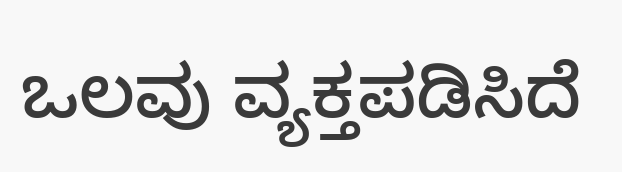ಒಲವು ವ್ಯಕ್ತಪಡಿಸಿದೆ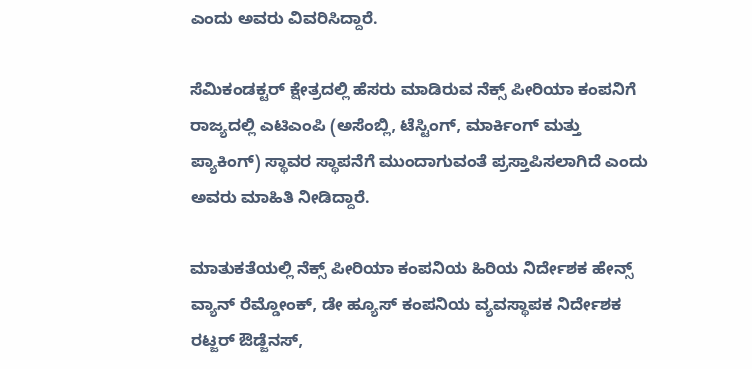ಎಂದು ಅವರು ವಿವರಿಸಿದ್ದಾರೆ.

ಸೆಮಿಕಂಡಕ್ಟರ್ ಕ್ಷೇತ್ರದಲ್ಲಿ ಹೆಸರು ಮಾಡಿರುವ ನೆಕ್ಸ್ ಪೀರಿಯಾ ಕಂಪನಿಗೆ ರಾಜ್ಯದಲ್ಲಿ ಎಟಿಎಂಪಿ (ಅಸೆಂಬ್ಲಿ, ಟೆಸ್ಟಿಂಗ್, ಮಾರ್ಕಿಂಗ್ ಮತ್ತು ಪ್ಯಾಕಿಂಗ್) ಸ್ಥಾವರ ಸ್ಥಾಪನೆಗೆ ಮುಂದಾಗುವಂತೆ ಪ್ರಸ್ತಾಪಿಸಲಾಗಿದೆ ಎಂದು ಅವರು ಮಾಹಿತಿ ನೀಡಿದ್ದಾರೆ.

ಮಾತುಕತೆಯಲ್ಲಿ ನೆಕ್ಸ್ ಪೀರಿಯಾ ಕಂಪನಿಯ ಹಿರಿಯ ನಿರ್ದೇಶಕ ಹೇನ್ಸ್ ವ್ಯಾನ್ ರೆಮ್ಡೋಂಕ್, ಡೇ ಹ್ಯೂಸ್ ಕಂಪನಿಯ ವ್ಯವಸ್ಥಾಪಕ ನಿರ್ದೇಶಕ ರಟ್ಜರ್ ಔಡ್ಜೆನಸ್,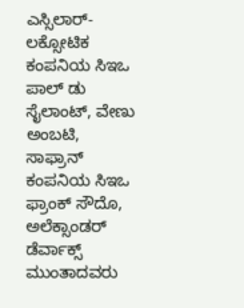ಎಸ್ಸಿಲಾರ್-ಲಕ್ಸೋಟಿಕ ಕಂಪನಿಯ ಸಿಇಒ ಪಾಲ್ ಡು ಸೈಲಾಂಟ್, ವೇಣು ಅಂಬಟಿ, ಸಾಫ್ರಾನ್ ಕಂಪನಿಯ ಸಿಇಒ ಫ್ರಾಂಕ್ ಸೌದೊ, ಅಲೆಕ್ಸಾಂಡರ್ ಡೆರ್ವಾಕ್ಸ್ ಮುಂತಾದವರು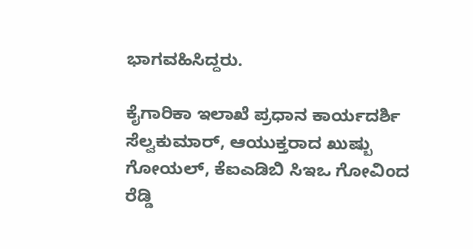ಭಾಗವಹಿಸಿದ್ದರು.

ಕೈಗಾರಿಕಾ ಇಲಾಖೆ ಪ್ರಧಾನ ಕಾರ್ಯದರ್ಶಿ ಸೆಲ್ವಕುಮಾರ್, ಆಯುಕ್ತರಾದ ಖುಷ್ಬು ಗೋಯಲ್, ಕೆಐಎಡಿಬಿ ಸಿಇಒ ಗೋವಿಂದ ರೆಡ್ಡಿ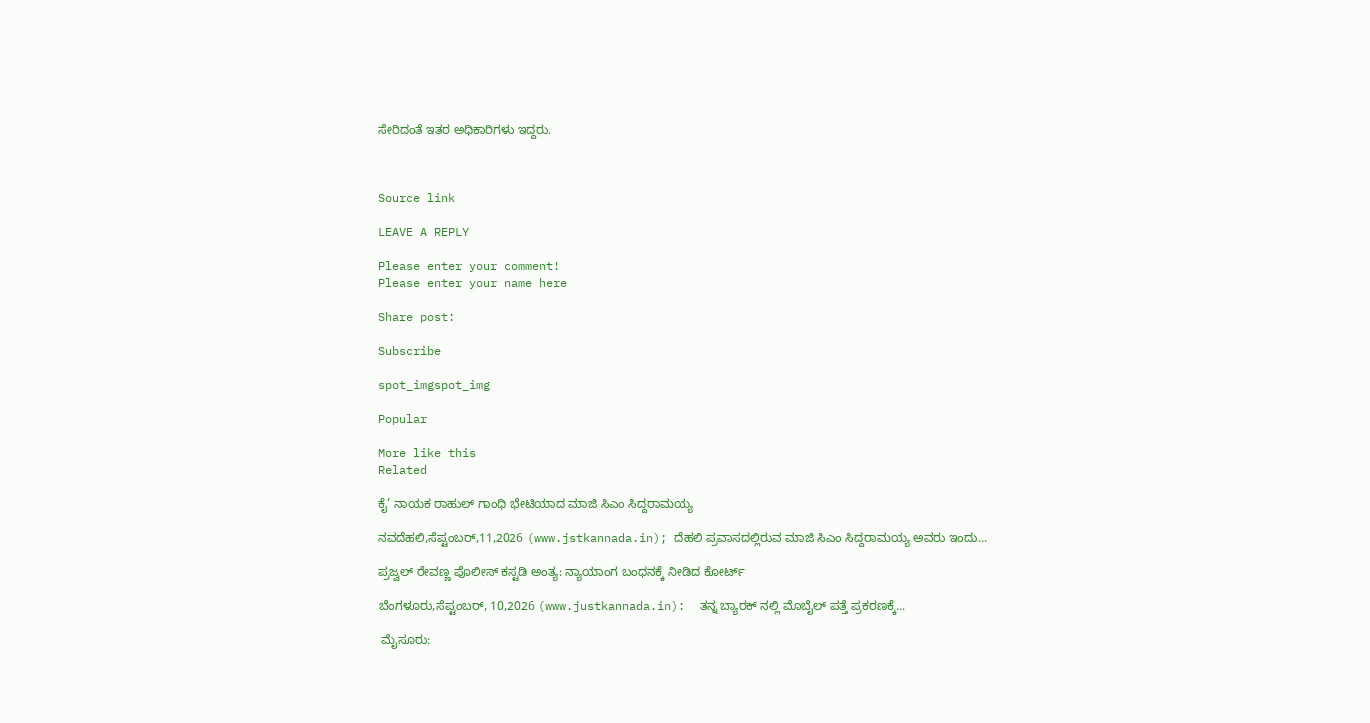ಸೇರಿದಂತೆ ಇತರ ಅಧಿಕಾರಿಗಳು ಇದ್ದರು.



Source link

LEAVE A REPLY

Please enter your comment!
Please enter your name here

Share post:

Subscribe

spot_imgspot_img

Popular

More like this
Related

ಕೈ’ ನಾಯಕ ರಾಹುಲ್ ಗಾಂಧಿ ಭೇಟಿಯಾದ ಮಾಜಿ ಸಿಎಂ ಸಿದ್ದರಾಮಯ್ಯ

ನವದೆಹಲಿ,ಸೆಪ್ಟಂಬರ್,11,2026 (www.jstkannada.in); ದೆಹಲಿ ಪ್ರವಾಸದಲ್ಲಿರುವ ಮಾಜಿ ಸಿಎಂ ಸಿದ್ದರಾಮಯ್ಯ ಅವರು ಇಂದು...

ಪ್ರಜ್ವಲ್ ರೇವಣ್ಣ ಪೊಲೀಸ್ ಕಸ್ಟಡಿ ಅಂತ್ಯ: ನ್ಯಾಯಾಂಗ ಬಂಧನಕ್ಕೆ ನೀಡಿದ ಕೋರ್ಟ್

ಬೆಂಗಳೂರು,ಸೆಪ್ಟಂಬರ್, 10,2026 (www.justkannada.in):  ತನ್ನ ಬ್ಯಾರಕ್ ನಲ್ಲಿ ಮೊಬೈಲ್ ಪತ್ತೆ ಪ್ರಕರಣಕ್ಕೆ...

 ಮೈಸೂರು: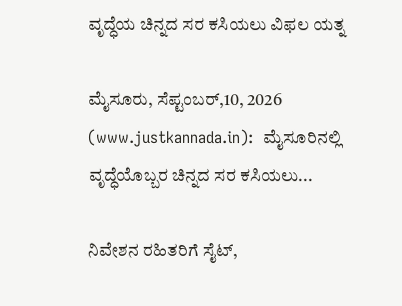ವೃದ್ಧೆಯ ಚಿನ್ನದ ಸರ ಕಸಿಯಲು ವಿಫಲ ಯತ್ನ

ಮೈಸೂರು, ಸೆಪ್ಟಂಬರ್,10, 2026 (www.justkannada.in):  ಮೈಸೂರಿನಲ್ಲಿ ವೃದ್ಧೆಯೊಬ್ಬರ ಚಿನ್ನದ ಸರ ಕಸಿಯಲು...

ನಿವೇಶನ ರಹಿತರಿಗೆ ಸೈಟ್,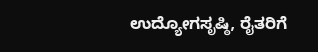ಉದ್ಯೋಗಸೃಷ್ಠಿ, ರೈತರಿಗೆ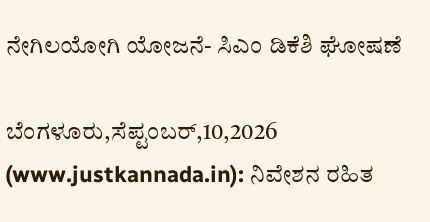ನೇಗಿಲಯೋಗಿ ಯೋಜನೆ- ಸಿಎಂ ಡಿಕೆಶಿ ಘೋಷಣೆ

ಬೆಂಗಳೂರು,ಸೆಪ್ಟಂಬರ್,10,2026 (www.justkannada.in): ನಿವೇಶನ ರಹಿತ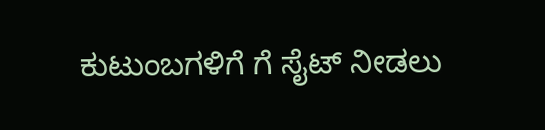ಕುಟುಂಬಗಳಿಗೆ ಗೆ ಸೈಟ್ ನೀಡಲು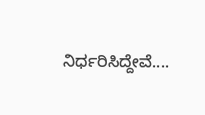ನಿರ್ಧರಿಸಿದ್ದೇವೆ....